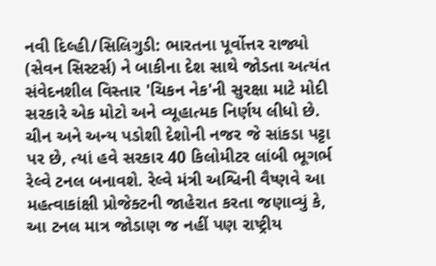નવી દિલ્હી/સિલિગુડી: ભારતના પૂર્વોત્તર રાજ્યો (સેવન સિસ્ટર્સ) ને બાકીના દેશ સાથે જોડતા અત્યંત સંવેદનશીલ વિસ્તાર 'ચિકન નેક'ની સુરક્ષા માટે મોદી સરકારે એક મોટો અને વ્યૂહાત્મક નિર્ણય લીધો છે. ચીન અને અન્ય પડોશી દેશોની નજર જે સાંકડા પટ્ટા પર છે, ત્યાં હવે સરકાર 40 કિલોમીટર લાંબી ભૂગર્ભ રેલ્વે ટનલ બનાવશે. રેલ્વે મંત્રી અશ્વિની વૈષ્ણવે આ મહત્વાકાંક્ષી પ્રોજેક્ટની જાહેરાત કરતા જણાવ્યું કે, આ ટનલ માત્ર જોડાણ જ નહીં પણ રાષ્ટ્રીય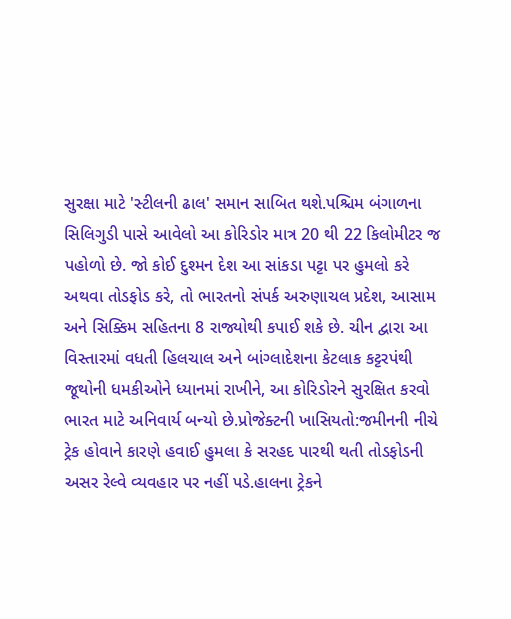સુરક્ષા માટે 'સ્ટીલની ઢાલ' સમાન સાબિત થશે.પશ્ચિમ બંગાળના સિલિગુડી પાસે આવેલો આ કોરિડોર માત્ર 20 થી 22 કિલોમીટર જ પહોળો છે. જો કોઈ દુશ્મન દેશ આ સાંકડા પટ્ટા પર હુમલો કરે અથવા તોડફોડ કરે, તો ભારતનો સંપર્ક અરુણાચલ પ્રદેશ, આસામ અને સિક્કિમ સહિતના 8 રાજ્યોથી કપાઈ શકે છે. ચીન દ્વારા આ વિસ્તારમાં વધતી હિલચાલ અને બાંગ્લાદેશના કેટલાક કટ્ટરપંથી જૂથોની ધમકીઓને ધ્યાનમાં રાખીને, આ કોરિડોરને સુરક્ષિત કરવો ભારત માટે અનિવાર્ય બન્યો છે.પ્રોજેક્ટની ખાસિયતો:જમીનની નીચે ટ્રેક હોવાને કારણે હવાઈ હુમલા કે સરહદ પારથી થતી તોડફોડની અસર રેલ્વે વ્યવહાર પર નહીં પડે.હાલના ટ્રેકને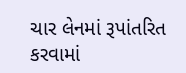ચાર લેનમાં રૂપાંતરિત કરવામાં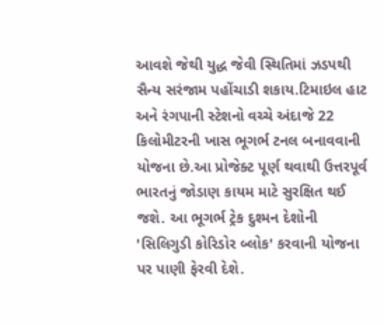આવશે જેથી યુદ્ધ જેવી સ્થિતિમાં ઝડપથી સૈન્ય સરંજામ પહોંચાડી શકાય.ટિમાઇલ હાટ અને રંગપાની સ્ટેશનો વચ્ચે અંદાજે 22 કિલોમીટરની ખાસ ભૂગર્ભ ટનલ બનાવવાની યોજના છે.આ પ્રોજેક્ટ પૂર્ણ થવાથી ઉત્તરપૂર્વ ભારતનું જોડાણ કાયમ માટે સુરક્ષિત થઈ જશે. આ ભૂગર્ભ ટ્રેક દુશ્મન દેશોની 'સિલિગુડી કોરિડોર બ્લોક' કરવાની યોજના પર પાણી ફેરવી દેશે.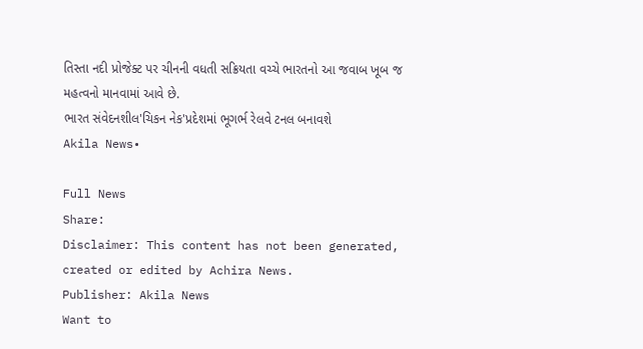તિસ્તા નદી પ્રોજેક્ટ પર ચીનની વધતી સક્રિયતા વચ્ચે ભારતનો આ જવાબ ખૂબ જ મહત્વનો માનવામાં આવે છે.
ભારત સંવેદનશીલ'ચિકન નેક'પ્રદેશમાં ભૂગર્ભ રેલવે ટનલ બનાવશે
Akila News•

Full News
Share:
Disclaimer: This content has not been generated, created or edited by Achira News.
Publisher: Akila News
Want to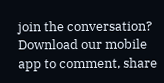join the conversation?
Download our mobile app to comment, share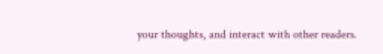your thoughts, and interact with other readers.